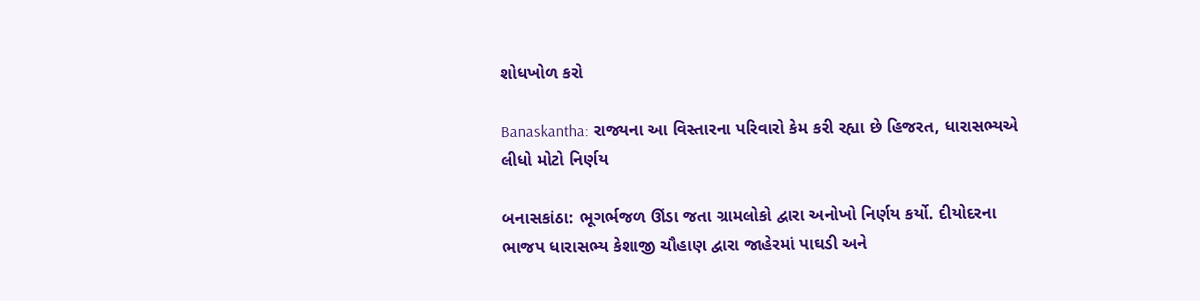શોધખોળ કરો

Banaskantha: રાજ્યના આ વિસ્તારના પરિવારો કેમ કરી રહ્યા છે હિજરત, ધારાસભ્યએ લીધો મોટો નિર્ણય

બનાસકાંઠા: ભૂગર્ભજળ ઊંડા જતા ગ્રામલોકો દ્વારા અનોખો નિર્ણય કર્યો. દીયોદરના ભાજપ ધારાસભ્ય કેશાજી ચૌહાણ દ્વારા જાહેરમાં પાઘડી અને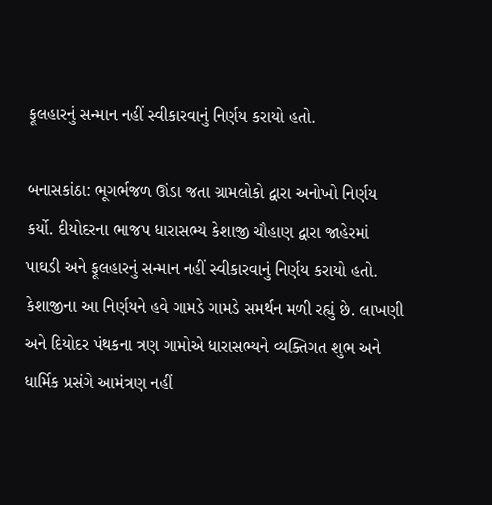ફૂલહારનું સન્માન નહીં સ્વીકારવાનું નિર્ણય કરાયો હતો.

બનાસકાંઠા: ભૂગર્ભજળ ઊંડા જતા ગ્રામલોકો દ્વારા અનોખો નિર્ણય કર્યો. દીયોદરના ભાજપ ધારાસભ્ય કેશાજી ચૌહાણ દ્વારા જાહેરમાં પાઘડી અને ફૂલહારનું સન્માન નહીં સ્વીકારવાનું નિર્ણય કરાયો હતો. કેશાજીના આ નિર્ણયને હવે ગામડે ગામડે સમર્થન મળી રહ્યું છે. લાખણી અને દિયોદર પંથકના ત્રણ ગામોએ ધારાસભ્યને વ્યક્તિગત શુભ અને ધાર્મિક પ્રસંગે આમંત્રણ નહીં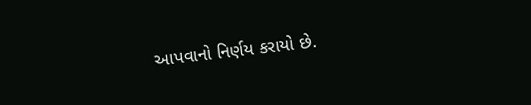આપવાનો નિર્ણય કરાયો છે.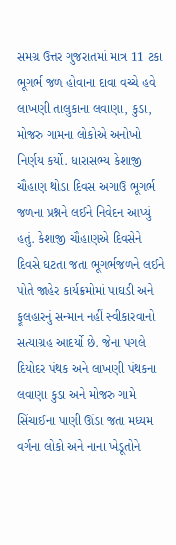સમગ્ર ઉત્તર ગુજરાતમાં માત્ર 11 ટકા ભૂગર્ભ જળ હોવાના દાવા વચ્ચે હવે લાખણી તાલુકાના લવાણા, કુડા, મોજરુ ગામના લોકોએ અનોખો નિર્ણય કર્યો. ધારાસભ્ય કેશાજી ચૌહાણ થોડા દિવસ અગાઉ ભૂગર્ભ જળના પ્રશ્નને લઈને નિવેદન આપ્યું હતું. કેશાજી ચૌહાણએ દિવસેને દિવસે ઘટતા જતા ભૂગર્ભજળને લઈને પોતે જાહેર કાર્યક્રમોમાં પાઘડી અને ફૂલહારનું સન્માન નહીં સ્વીકારવાનો સત્યાગ્રહ આદર્યો છે. જેના પગલે દિયોદર પંથક અને લાખણી પંથકના લવાણા કુડા અને મોજરુ ગામે સિંચાઈના પાણી ઊંડા જતા મધ્યમ વર્ગના લોકો અને નાના ખેડૂતોને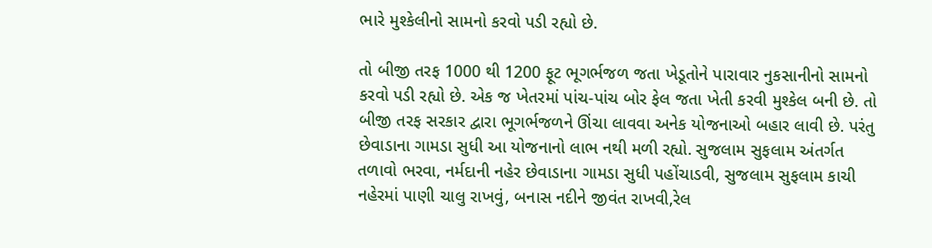ભારે મુશ્કેલીનો સામનો કરવો પડી રહ્યો છે.

તો બીજી તરફ 1000 થી 1200 ફૂટ ભૂગર્ભજળ જતા ખેડૂતોને પારાવાર નુકસાનીનો સામનો કરવો પડી રહ્યો છે. એક જ ખેતરમાં પાંચ-પાંચ બોર ફેલ જતા ખેતી કરવી મુશ્કેલ બની છે. તો બીજી તરફ સરકાર દ્વારા ભૂગર્ભજળને ઊંચા લાવવા અનેક યોજનાઓ બહાર લાવી છે. પરંતુ છેવાડાના ગામડા સુધી આ યોજનાનો લાભ નથી મળી રહ્યો. સુજલામ સુફલામ અંતર્ગત તળાવો ભરવા, નર્મદાની નહેર છેવાડાના ગામડા સુધી પહોંચાડવી, સુજલામ સુફલામ કાચી નહેરમાં પાણી ચાલુ રાખવું, બનાસ નદીને જીવંત રાખવી,રેલ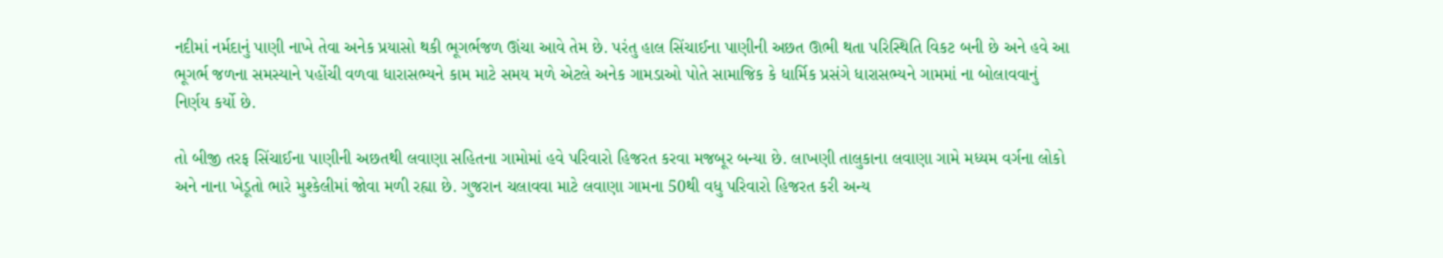નદીમાં નર્મદાનું પાણી નાખે તેવા અનેક પ્રયાસો થકી ભૂગર્ભજળ ઊંચા આવે તેમ છે. પરંતુ હાલ સિંચાઈના પાણીની અછત ઊભી થતા પરિસ્થિતિ વિકટ બની છે અને હવે આ ભૂગર્ભ જળના સમસ્યાને પહોંચી વળવા ધારાસભ્યને કામ માટે સમય મળે એટલે અનેક ગામડાઓ પોતે સામાજિક કે ધાર્મિક પ્રસંગે ધારાસભ્યને ગામમાં ના બોલાવવાનું નિર્ણય કર્યો છે.

તો બીજી તરફ સિંચાઈના પાણીની અછતથી લવાણા સહિતના ગામોમાં હવે પરિવારો હિજરત કરવા મજબૂર બન્યા છે. લાખણી તાલુકાના લવાણા ગામે મધ્યમ વર્ગના લોકો અને નાના ખેડૂતો ભારે મુશ્કેલીમાં જોવા મળી રહ્યા છે. ગુજરાન ચલાવવા માટે લવાણા ગામના 50થી વધુ પરિવારો હિજરત કરી અન્ય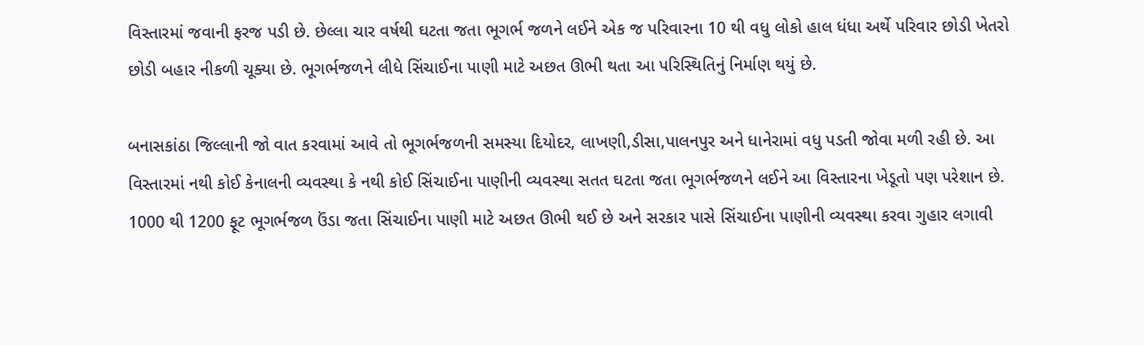વિસ્તારમાં જવાની ફરજ પડી છે. છેલ્લા ચાર વર્ષથી ઘટતા જતા ભૂગર્ભ જળને લઈને એક જ પરિવારના 10 થી વધુ લોકો હાલ ધંધા અર્થે પરિવાર છોડી ખેતરો છોડી બહાર નીકળી ચૂક્યા છે. ભૂગર્ભજળને લીધે સિંચાઈના પાણી માટે અછત ઊભી થતા આ પરિસ્થિતિનું નિર્માણ થયું છે.

બનાસકાંઠા જિલ્લાની જો વાત કરવામાં આવે તો ભૂગર્ભજળની સમસ્યા દિયોદર, લાખણી,ડીસા,પાલનપુર અને ધાનેરામાં વધુ પડતી જોવા મળી રહી છે. આ વિસ્તારમાં નથી કોઈ કેનાલની વ્યવસ્થા કે નથી કોઈ સિંચાઈના પાણીની વ્યવસ્થા સતત ઘટતા જતા ભૂગર્ભજળને લઈને આ વિસ્તારના ખેડૂતો પણ પરેશાન છે. 1000 થી 1200 ફૂટ ભૂગર્ભજળ ઉંડા જતા સિંચાઈના પાણી માટે અછત ઊભી થઈ છે અને સરકાર પાસે સિંચાઈના પાણીની વ્યવસ્થા કરવા ગુહાર લગાવી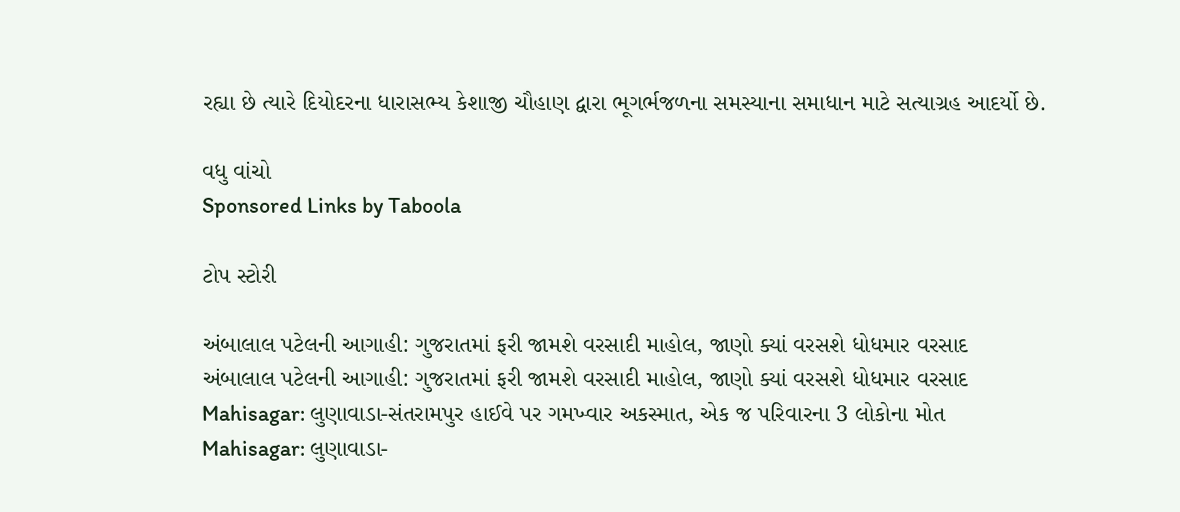રહ્યા છે ત્યારે દિયોદરના ધારાસભ્ય કેશાજી ચૌહાણ દ્વારા ભૂગર્ભજળના સમસ્યાના સમાધાન માટે સત્યાગ્રહ આદર્યો છે.

વધુ વાંચો
Sponsored Links by Taboola

ટોપ સ્ટોરી

અંબાલાલ પટેલની આગાહી: ગુજરાતમાં ફરી જામશે વરસાદી માહોલ, જાણો ક્યાં વરસશે ધોધમાર વરસાદ
અંબાલાલ પટેલની આગાહી: ગુજરાતમાં ફરી જામશે વરસાદી માહોલ, જાણો ક્યાં વરસશે ધોધમાર વરસાદ
Mahisagar: લુણાવાડા-સંતરામપુર હાઈવે પર ગમખ્વાર અકસ્માત, એક જ પરિવારના 3 લોકોના મોત
Mahisagar: લુણાવાડા-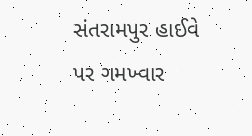સંતરામપુર હાઈવે પર ગમખ્વાર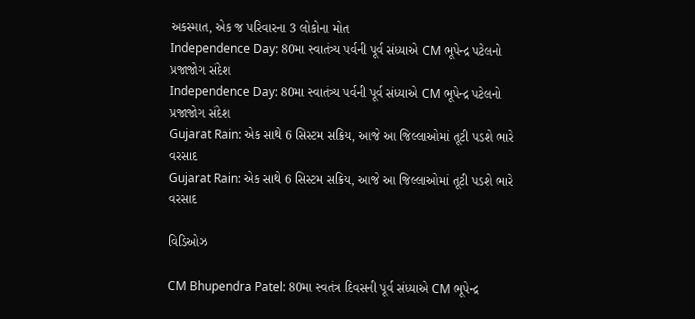અકસ્માત, એક જ પરિવારના 3 લોકોના મોત
Independence Day: 80મા સ્વાતંત્ર્ય પર્વની પૂર્વ સંધ્યાએ CM ભૂપેન્દ્ર પટેલનો પ્રજાજોગ સંદેશ
Independence Day: 80મા સ્વાતંત્ર્ય પર્વની પૂર્વ સંધ્યાએ CM ભૂપેન્દ્ર પટેલનો પ્રજાજોગ સંદેશ
Gujarat Rain: એક સાથે 6 સિસ્ટમ સક્રિય, આજે આ જિલ્લાઓમાં તૂટી પડશે ભારે વરસાદ
Gujarat Rain: એક સાથે 6 સિસ્ટમ સક્રિય, આજે આ જિલ્લાઓમાં તૂટી પડશે ભારે વરસાદ

વિડિઓઝ

CM Bhupendra Patel: 80મા સ્વતંત્ર દિવસની પૂર્વ સંધ્યાએ CM ભૂપેન્દ્ર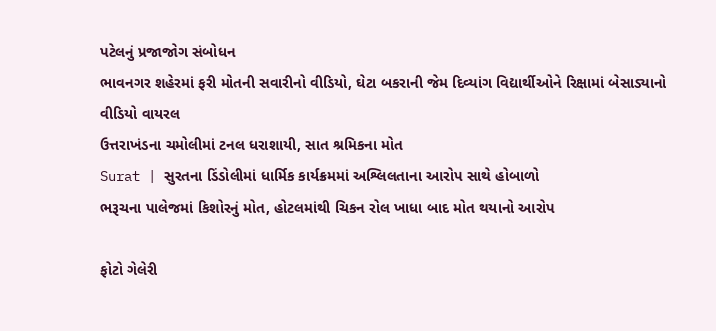પટેલનું પ્રજાજોગ સંબોધન
ભાવનગર શહેરમાં ફરી મોતની સવારીનો વીડિયો, ઘેટા બકરાની જેમ દિવ્યાંગ વિદ્યાર્થીઓને રિક્ષામાં બેસાડ્યાનો વીડિયો વાયરલ
ઉત્તરાખંડના ચમોલીમાં ટનલ ધરાશાયી, સાત શ્રમિકના મોત
Surat | સુરતના ડિંડોલીમાં ધાર્મિક કાર્યક્રમમાં અશ્લિલતાના આરોપ સાથે હોબાળો
ભરૂચના પાલેજમાં કિશોરનું મોત, હોટલમાંથી ચિકન રોલ ખાધા બાદ મોત થયાનો આરોપ

ફોટો ગેલેરી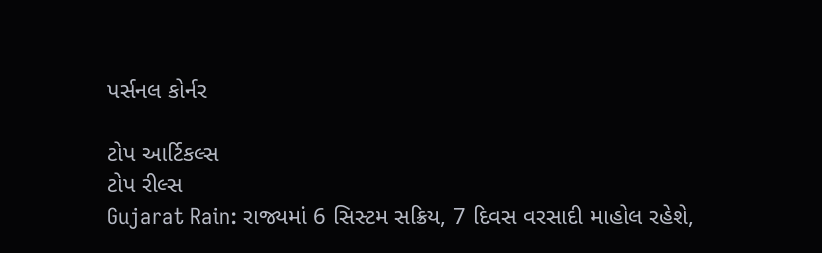પર્સનલ કોર્નર

ટોપ આર્ટિકલ્સ
ટોપ રીલ્સ
Gujarat Rain: રાજ્યમાં 6 સિસ્ટમ સક્રિય, 7 દિવસ વરસાદી માહોલ રહેશે,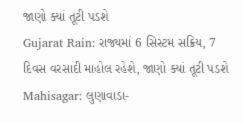જાણો ક્યાં તૂટી પડશે
Gujarat Rain: રાજ્યમાં 6 સિસ્ટમ સક્રિય, 7 દિવસ વરસાદી માહોલ રહેશે, જાણો ક્યાં તૂટી પડશે
Mahisagar: લુણાવાડા-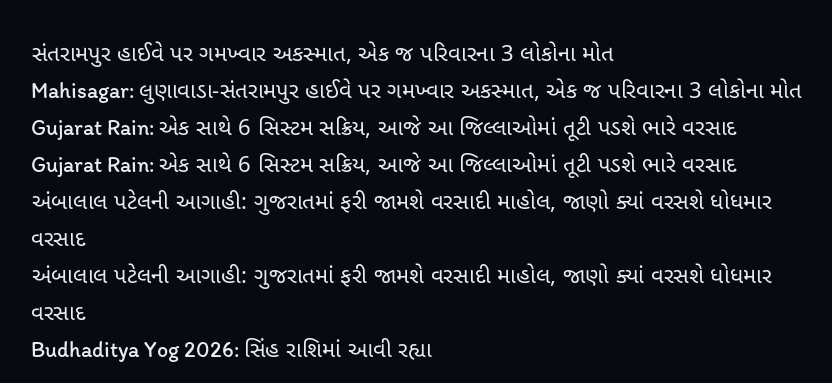સંતરામપુર હાઈવે પર ગમખ્વાર અકસ્માત, એક જ પરિવારના 3 લોકોના મોત
Mahisagar: લુણાવાડા-સંતરામપુર હાઈવે પર ગમખ્વાર અકસ્માત, એક જ પરિવારના 3 લોકોના મોત
Gujarat Rain: એક સાથે 6 સિસ્ટમ સક્રિય, આજે આ જિલ્લાઓમાં તૂટી પડશે ભારે વરસાદ
Gujarat Rain: એક સાથે 6 સિસ્ટમ સક્રિય, આજે આ જિલ્લાઓમાં તૂટી પડશે ભારે વરસાદ
અંબાલાલ પટેલની આગાહી: ગુજરાતમાં ફરી જામશે વરસાદી માહોલ, જાણો ક્યાં વરસશે ધોધમાર વરસાદ
અંબાલાલ પટેલની આગાહી: ગુજરાતમાં ફરી જામશે વરસાદી માહોલ, જાણો ક્યાં વરસશે ધોધમાર વરસાદ
Budhaditya Yog 2026: સિંહ રાશિમાં આવી રહ્યા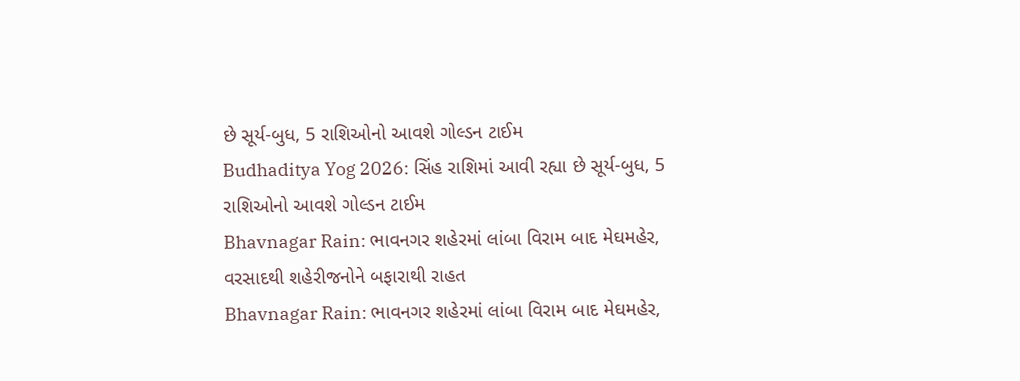છે સૂર્ય-બુધ, 5 રાશિઓનો આવશે ગોલ્ડન ટાઈમ
Budhaditya Yog 2026: સિંહ રાશિમાં આવી રહ્યા છે સૂર્ય-બુધ, 5 રાશિઓનો આવશે ગોલ્ડન ટાઈમ
Bhavnagar Rain: ભાવનગર શહેરમાં લાંબા વિરામ બાદ મેઘમહેર, વરસાદથી શહેરીજનોને બફારાથી રાહત
Bhavnagar Rain: ભાવનગર શહેરમાં લાંબા વિરામ બાદ મેઘમહેર,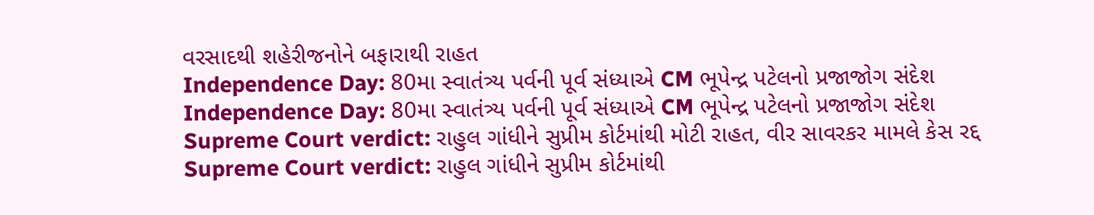વરસાદથી શહેરીજનોને બફારાથી રાહત
Independence Day: 80મા સ્વાતંત્ર્ય પર્વની પૂર્વ સંધ્યાએ CM ભૂપેન્દ્ર પટેલનો પ્રજાજોગ સંદેશ
Independence Day: 80મા સ્વાતંત્ર્ય પર્વની પૂર્વ સંધ્યાએ CM ભૂપેન્દ્ર પટેલનો પ્રજાજોગ સંદેશ
Supreme Court verdict: રાહુલ ગાંધીને સુપ્રીમ કોર્ટમાંથી મોટી રાહત, વીર સાવરકર મામલે કેસ રદ્દ
Supreme Court verdict: રાહુલ ગાંધીને સુપ્રીમ કોર્ટમાંથી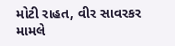મોટી રાહત, વીર સાવરકર મામલે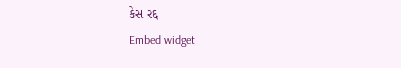કેસ રદ્દ
Embed widget